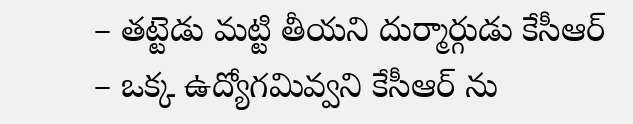– తట్టెడు మట్టి తీయని దుర్మార్గుడు కేసీఆర్
– ఒక్క ఉద్యోగమివ్వని కేసీఆర్ ను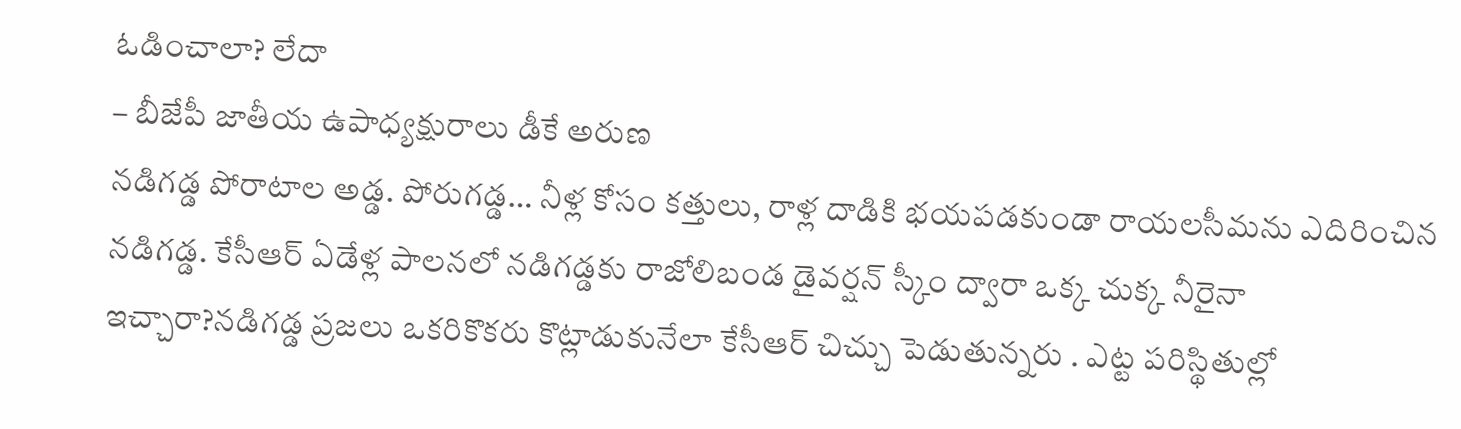ఓడించాలా? లేదా
– బీజేపీ జాతీయ ఉపాధ్యక్షురాలు డీకే అరుణ
నడిగడ్డ పోరాటాల అడ్డ. పోరుగడ్డ… నీళ్ల కోసం కత్తులు, రాళ్ల దాడికి భయపడకుండా రాయలసీమను ఎదిరించిన నడిగడ్డ. కేసీఆర్ ఏడేళ్ల పాలనలో నడిగడ్డకు రాజోలిబండ డైవర్షన్ స్కీం ద్వారా ఒక్క చుక్క నీరైనా ఇచ్చారా?నడిగడ్డ ప్రజలు ఒకరికొకరు కొట్లాడుకునేలా కేసీఆర్ చిచ్చు పెడుతున్నరు . ఎట్ట పరిస్థితుల్లో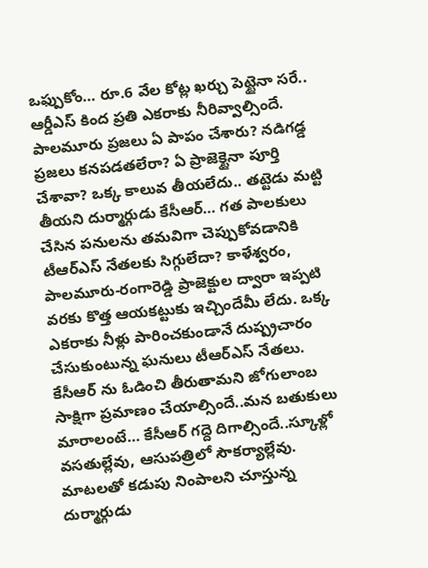ఒఫ్పుకోం… రూ.6 వేల కోట్ల ఖర్చు పెట్టైనా సరే.. ఆర్డీఎస్ కింద ప్రతి ఎకరాకు నీరివ్వాల్సిందే.
పాలమూరు ప్రజలు ఏ పాపం చేశారు? నడిగడ్డ ప్రజలు కనపడతలేరా? ఏ ప్రాజెక్టైనా పూర్తి చేశావా? ఒక్క కాలువ తీయలేదు.. తట్టెడు మట్టి తీయని దుర్మార్గుడు కేసీఆర్… గత పాలకులు చేసిన పనులను తమవిగా చెప్పుకోవడానికి టీఆర్ఎస్ నేతలకు సిగ్గులేదా? కాళేశ్వరం, పాలమూరు-రంగారెడ్డి ప్రాజెక్టుల ద్వారా ఇప్పటి వరకు కొత్త ఆయకట్టుకు ఇచ్చిందేమీ లేదు. ఒక్క ఎకరాకు నీళ్లు పారించకుండానే దుష్ప్రచారం చేసుకుంటున్న ఘనులు టీఆర్ఎస్ నేతలు.
కేసీఆర్ ను ఓడించి తీరుతామని జోగులాంబ సాక్షిగా ప్రమాణం చేయాల్సిందే..మన బతుకులు మారాలంటే… కేసీఆర్ గద్దె దిగాల్సిందే..స్కూళ్లో వసతుల్లేవు, ఆసుపత్రిలో సౌకర్యాల్లేవు. మాటలతో కడుపు నింపాలని చూస్తున్న దుర్మార్గుడు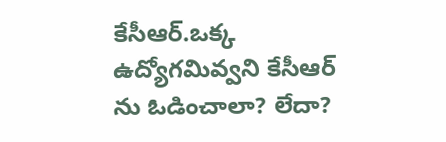కేసీఆర్.ఒక్క ఉద్యోగమివ్వని కేసీఆర్ ను ఓడించాలా? లేదా?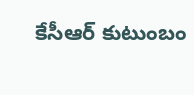కేసీఆర్ కుటుంబం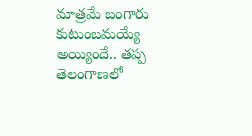మాత్రమే బంగారు కుటుంబమయ్యే అయ్యిందే.. తప్ప తెలంగాణలో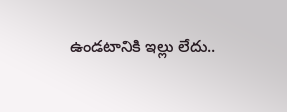ఉండటానికి ఇల్లు లేదు..